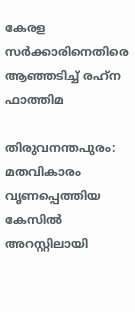കേരള സര്‍ക്കാരിനെതിരെ  ആഞ്ഞടിച്ച് രഹ്‌ന ഫാത്തിമ

തിരുവനന്തപുരം: മതവികാരം വൃണപ്പെത്തിയ കേസില്‍ അറസ്റ്റിലായി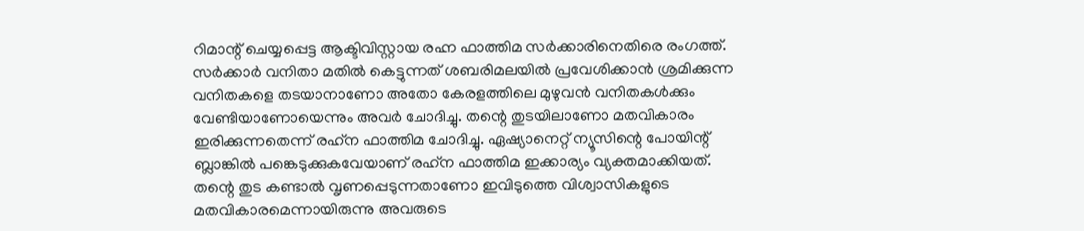റിമാന്റ് ചെയ്യപ്പെട്ട ആക്ടിവിസ്റ്റായ രഹ്ന ഫാത്തിമ സര്‍ക്കാരിനെതിരെ രംഗത്ത്. സര്‍ക്കാര്‍ വനിതാ മതില്‍ കെട്ടുന്നത് ശബരിമലയില്‍ പ്രവേശിക്കാന്‍ ശ്രമിക്കുന്ന വനിതകളെ തടയാനാണോ അതോ കേരളത്തിലെ മുഴുവന്‍ വനിതകള്‍ക്കും വേണ്ടിയാണോയെന്നും അവര്‍ ചോദിച്ചു. തന്റെ തുടയിലാണോ മതവികാരം ഇരിക്കുന്നതെന്ന് രഹ്‌ന ഫാത്തിമ ചോദിച്ചു. ഏഷ്യാനെറ്റ് ന്യൂസിന്റെ പോയിന്റ് ബ്ലാങ്കില്‍ പങ്കെടുക്കുകവേയാണ് രഹ്‌ന ഫാത്തിമ ഇക്കാര്യം വ്യക്തമാക്കിയത്. തന്റെ തുട കണ്ടാല്‍ വൃണപ്പെടുന്നതാണോ ഇവിടുത്തെ വിശ്വാസികളുടെ മതവികാരമെന്നായിരുന്നു അവരുടെ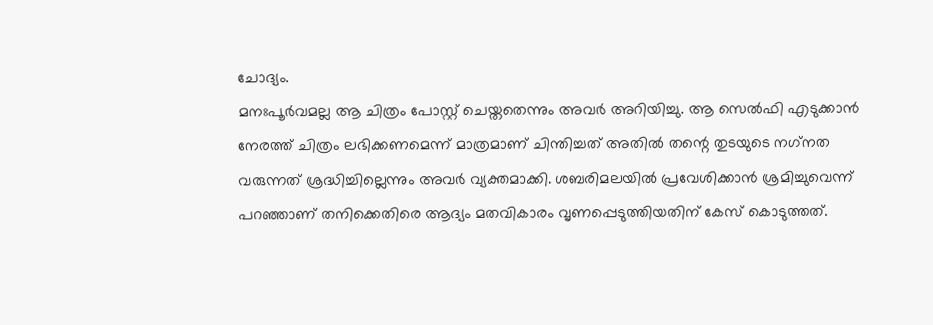ചോദ്യം.
മനഃപൂര്‍വമല്ല ആ ചിത്രം പോസ്റ്റ് ചെയ്തതെന്നും അവര്‍ അറിയിച്ചു. ആ സെല്‍ഫി എടുക്കാന്‍ നേരത്ത് ചിത്രം ലഭിക്കണമെന്ന് മാത്രമാണ് ചിന്തിച്ചത് അതില്‍ തന്റെ തുടയുടെ നഗ്‌നത വരുന്നത് ശ്രദ്ധിച്ചില്ലെന്നും അവര്‍ വ്യക്തമാക്കി. ശബരിമലയില്‍ പ്രവേശിക്കാന്‍ ശ്രമിച്ചുവെന്ന് പറഞ്ഞാണ് തനിക്കെതിരെ ആദ്യം മതവികാരം വൃണപ്പെടുത്തിയതിന് കേസ് കൊടുത്തത്.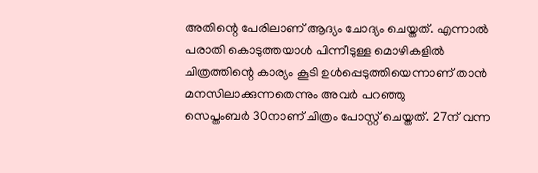അതിന്റെ പേരിലാണ് ആദ്യം ചോദ്യം ചെയ്തത്. എന്നാല്‍ പരാതി കൊടുത്തയാള്‍ പിന്നീടുള്ള മൊഴികളില്‍ ചിത്രത്തിന്റെ കാര്യം കൂടി ഉള്‍പ്പെടുത്തിയെന്നാണ് താന്‍ മനസിലാക്കുന്നതെന്നും അവര്‍ പറഞ്ഞു
സെപ്തംബര്‍ 30നാണ് ചിത്രം പോസ്റ്റ് ചെയ്തത്. 27ന് വന്ന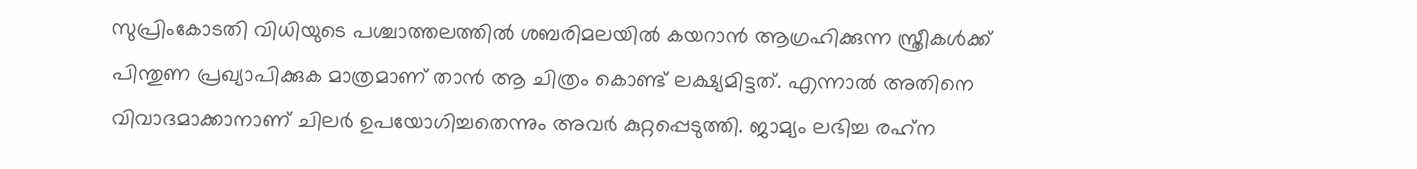സുപ്രിംകോടതി വിധിയുടെ പശ്ചാത്തലത്തില്‍ ശബരിമലയില്‍ കയറാന്‍ ആഗ്രഹിക്കുന്ന സ്ത്രീകള്‍ക്ക് പിന്തുണ പ്രഖ്യാപിക്കുക മാത്രമാണ് താന്‍ ആ ചിത്രം കൊണ്ട് ലക്ഷ്യമിട്ടത്. എന്നാല്‍ അതിനെ വിവാദമാക്കാനാണ് ചിലര്‍ ഉപയോഗിച്ചതെന്നും അവര്‍ കുറ്റപ്പെടുത്തി. ജാമ്യം ലഭിച്ച രഹ്‌ന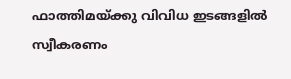ഫാത്തിമയ്ക്കു വിവിധ ഇടങ്ങളില്‍ സ്വീകരണം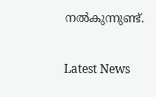നല്‍കുന്നുണ്ട്.

Latest News